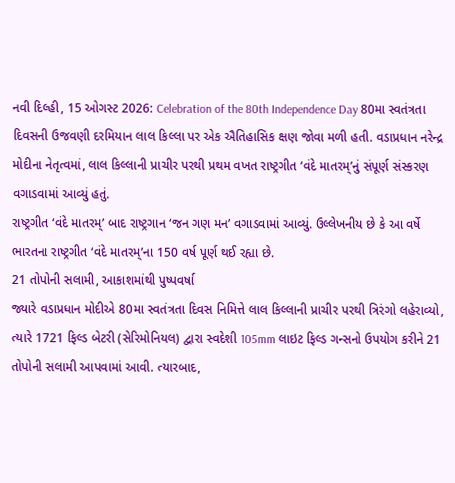નવી દિલ્હી, 15 ઓગસ્ટ 2026: Celebration of the 80th Independence Day 80મા સ્વતંત્રતા દિવસની ઉજવણી દરમિયાન લાલ કિલ્લા પર એક ઐતિહાસિક ક્ષણ જોવા મળી હતી. વડાપ્રધાન નરેન્દ્ર મોદીના નેતૃત્વમાં, લાલ કિલ્લાની પ્રાચીર પરથી પ્રથમ વખત રાષ્ટ્રગીત ‘વંદે માતરમ્’નું સંપૂર્ણ સંસ્કરણ વગાડવામાં આવ્યું હતું.
રાષ્ટ્રગીત ‘વંદે માતરમ્’ બાદ રાષ્ટ્રગાન ‘જન ગણ મન’ વગાડવામાં આવ્યું. ઉલ્લેખનીય છે કે આ વર્ષે ભારતના રાષ્ટ્રગીત ‘વંદે માતરમ્’ના 150 વર્ષ પૂર્ણ થઈ રહ્યા છે.
21 તોપોની સલામી, આકાશમાંથી પુષ્પવર્ષા
જ્યારે વડાપ્રધાન મોદીએ 80મા સ્વતંત્રતા દિવસ નિમિત્તે લાલ કિલ્લાની પ્રાચીર પરથી ત્રિરંગો લહેરાવ્યો, ત્યારે 1721 ફિલ્ડ બેટરી (સેરિમોનિયલ) દ્વારા સ્વદેશી 105mm લાઇટ ફિલ્ડ ગન્સનો ઉપયોગ કરીને 21 તોપોની સલામી આપવામાં આવી. ત્યારબાદ,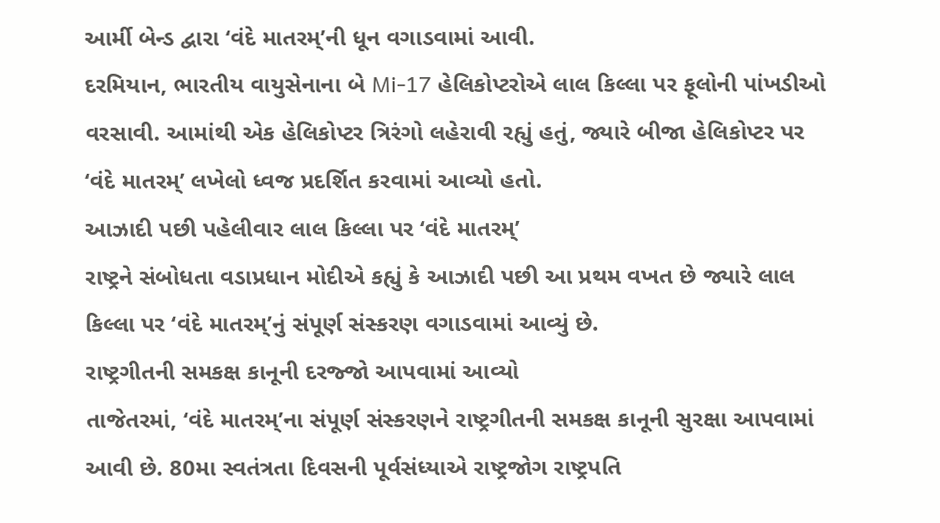આર્મી બેન્ડ દ્વારા ‘વંદે માતરમ્’ની ધૂન વગાડવામાં આવી.
દરમિયાન, ભારતીય વાયુસેનાના બે Mi-17 હેલિકોપ્ટરોએ લાલ કિલ્લા પર ફૂલોની પાંખડીઓ વરસાવી. આમાંથી એક હેલિકોપ્ટર ત્રિરંગો લહેરાવી રહ્યું હતું, જ્યારે બીજા હેલિકોપ્ટર પર ‘વંદે માતરમ્’ લખેલો ધ્વજ પ્રદર્શિત કરવામાં આવ્યો હતો.
આઝાદી પછી પહેલીવાર લાલ કિલ્લા પર ‘વંદે માતરમ્’
રાષ્ટ્રને સંબોધતા વડાપ્રધાન મોદીએ કહ્યું કે આઝાદી પછી આ પ્રથમ વખત છે જ્યારે લાલ કિલ્લા પર ‘વંદે માતરમ્’નું સંપૂર્ણ સંસ્કરણ વગાડવામાં આવ્યું છે.
રાષ્ટ્રગીતની સમકક્ષ કાનૂની દરજ્જો આપવામાં આવ્યો
તાજેતરમાં, ‘વંદે માતરમ્’ના સંપૂર્ણ સંસ્કરણને રાષ્ટ્રગીતની સમકક્ષ કાનૂની સુરક્ષા આપવામાં આવી છે. 80મા સ્વતંત્રતા દિવસની પૂર્વસંધ્યાએ રાષ્ટ્રજોગ રાષ્ટ્રપતિ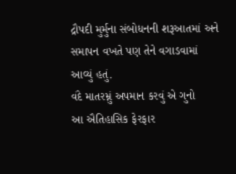દ્રૌપદી મુર્મુના સંબોધનની શરૂઆતમાં અને સમાપન વખતે પણ તેને વગાડવામાં આવ્યું હતું.
વંદે માતરમ્નું અપમાન કરવું એ ગુનો
આ ઐતિહાસિક ફેરફાર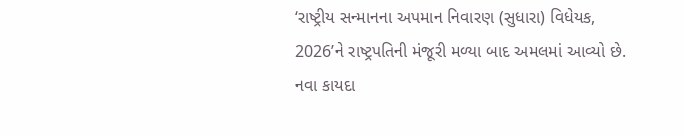‘રાષ્ટ્રીય સન્માનના અપમાન નિવારણ (સુધારા) વિધેયક, 2026’ને રાષ્ટ્રપતિની મંજૂરી મળ્યા બાદ અમલમાં આવ્યો છે. નવા કાયદા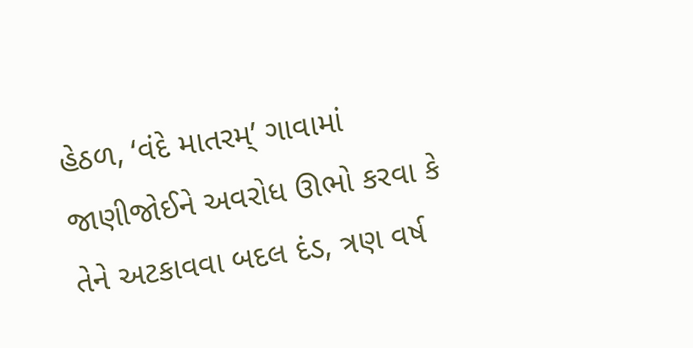હેઠળ, ‘વંદે માતરમ્’ ગાવામાં જાણીજોઈને અવરોધ ઊભો કરવા કે તેને અટકાવવા બદલ દંડ, ત્રણ વર્ષ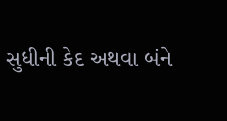સુધીની કેદ અથવા બંને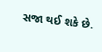સજા થઈ શકે છે.